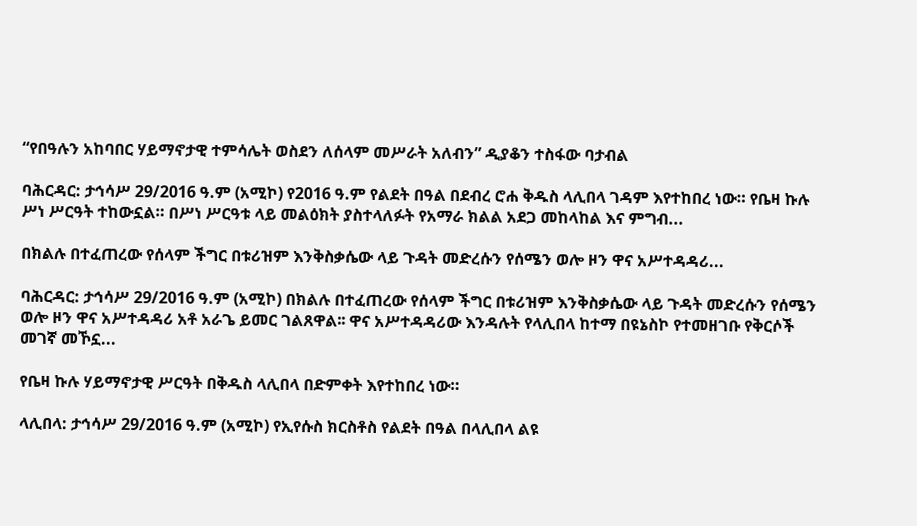“የበዓሉን አከባበር ሃይማኖታዊ ተምሳሌት ወስደን ለሰላም መሥራት አለብን” ዲያቆን ተስፋው ባታብል

ባሕርዳር: ታኅሳሥ 29/2016 ዓ.ም (አሚኮ) የ2016 ዓ.ም የልደት በዓል በደብረ ሮሐ ቅዱስ ላሊበላ ገዳም እየተከበረ ነው። የቤዛ ኩሉ ሥነ ሥርዓት ተከውኗል። በሥነ ሥርዓቱ ላይ መልዕክት ያስተላለፉት የአማራ ክልል አደጋ መከላከል እና ምግብ...

በክልሉ በተፈጠረው የሰላም ችግር በቱሪዝም እንቅስቃሴው ላይ ጉዳት መድረሱን የሰሜን ወሎ ዞን ዋና አሥተዳዳሪ...

ባሕርዳር: ታኅሳሥ 29/2016 ዓ.ም (አሚኮ) በክልሉ በተፈጠረው የሰላም ችግር በቱሪዝም እንቅስቃሴው ላይ ጉዳት መድረሱን የሰሜን ወሎ ዞን ዋና አሥተዳዳሪ አቶ አራጌ ይመር ገልጸዋል፡፡ ዋና አሥተዳዳሪው እንዳሉት የላሊበላ ከተማ በዩኔስኮ የተመዘገቡ የቅርሶች መገኛ መኾኗ...

የቤዛ ኩሉ ሃይማኖታዊ ሥርዓት በቅዱስ ላሊበላ በድምቀት እየተከበረ ነው።

ላሊበላ: ታኅሳሥ 29/2016 ዓ.ም (አሚኮ) የኢየሱስ ክርስቶስ የልደት በዓል በላሊበላ ልዩ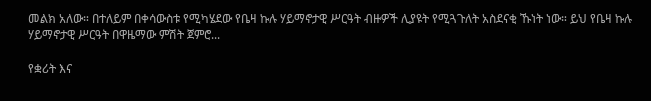መልክ አለው። በተለይም በቀሳውስቱ የሚካሄደው የቤዛ ኩሉ ሃይማኖታዊ ሥርዓት ብዙዎች ሊያዩት የሚጓጉለት አስደናቂ ኹነት ነው። ይህ የቤዛ ኩሉ ሃይማኖታዊ ሥርዓት በዋዜማው ምሽት ጀምሮ...

የቋሪት እና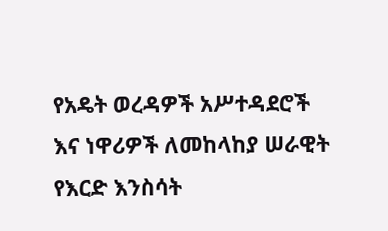የአዴት ወረዳዎች አሥተዳደሮች እና ነዋሪዎች ለመከላከያ ሠራዊት የእርድ እንስሳት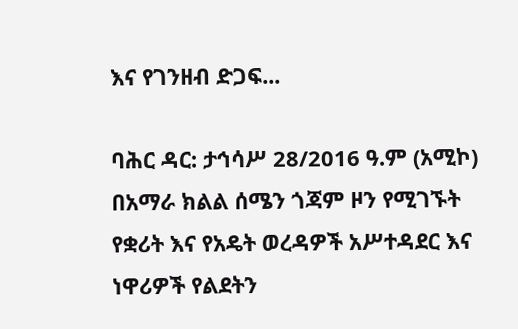እና የገንዘብ ድጋፍ...

ባሕር ዳር: ታኅሳሥ 28/2016 ዓ.ም (አሚኮ) በአማራ ክልል ሰሜን ጎጃም ዞን የሚገኙት የቋሪት እና የአዴት ወረዳዎች አሥተዳደር እና ነዋሪዎች የልደትን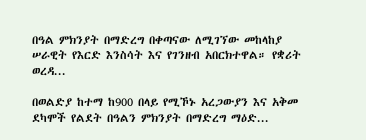በዓል ምክንያት በማድረግ በቀጣናው ለሚገኘው መከላከያ ሠራዊት የእርድ እንስሳት እና የገንዘብ አበርክተዋል። የቋሪት ወረዳ...

በወልድያ ከተማ ከ900 በላይ የሚኾኑ አረጋውያን እና አቅመ ደካሞች የልደት በዓልን ምክንያት በማድረግ ማዕድ...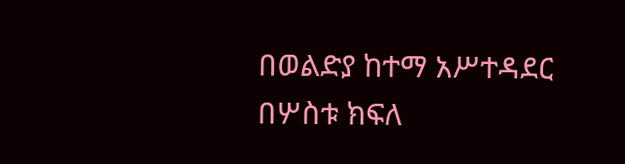በወልድያ ከተማ አሥተዳደር በሦስቱ ክፍለ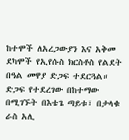ከተሞች ለአረጋውያን እና አቅመ ደካሞች የኢየሱስ ክርስቶስ የልደት በዓል መዋያ ድጋፍ ተደርጓል። ድጋፍ የተደረገው በከተማው በሚገኙት በእቴጌ ጣይቱ፣ በታላቁ ራስ አሊ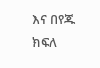እና በየጁ ክፍለ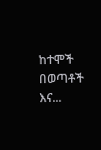ከተሞች በወጣቶች እና...